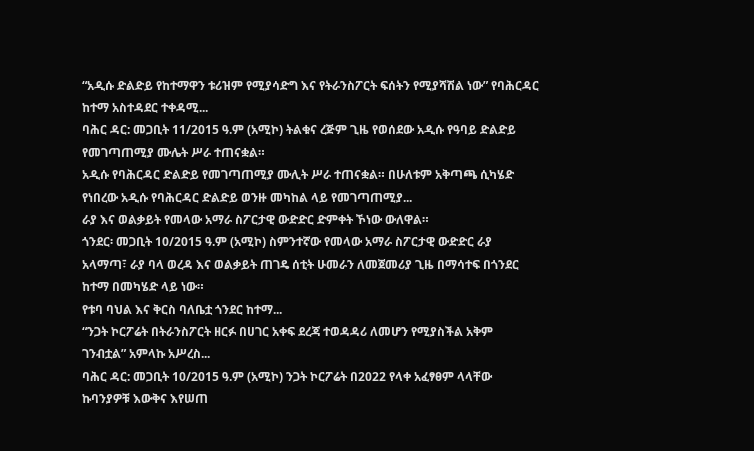“አዲሱ ድልድይ የከተማዋን ቱሪዝም የሚያሳድግ እና የትራንስፖርት ፍሰትን የሚያሻሽል ነው” የባሕርዳር ከተማ አስተዳደር ተቀዳሚ...
ባሕር ዳር: መጋቢት 11/2015 ዓ.ም (አሚኮ) ትልቁና ረጅም ጊዜ የወሰደው አዲሱ የዓባይ ድልድይ የመገጣጠሚያ ሙሌት ሥራ ተጠናቋል።
አዲሱ የባሕርዳር ድልድይ የመገጣጠሚያ ሙሊት ሥራ ተጠናቋል። በሁለቱም አቅጣጫ ሲካሄድ የነበረው አዲሱ የባሕርዳር ድልድይ ወንዙ መካከል ላይ የመገጣጠሚያ...
ራያ እና ወልቃይት የመላው አማራ ስፖርታዊ ውድድር ድምቀት ኾነው ውለዋል።
ጎንደር፡ መጋቢት 10/2015 ዓ.ም (አሚኮ) ስምንተኛው የመላው አማራ ስፖርታዊ ውድድር ራያ አላማጣ፣ ራያ ባላ ወረዳ እና ወልቃይት ጠገዴ ሰቲት ሁመራን ለመጀመሪያ ጊዜ በማሳተፍ በጎንደር ከተማ በመካሄድ ላይ ነው።
የቱባ ባህል እና ቅርስ ባለቤቷ ጎንደር ከተማ...
“ንጋት ኮርፖሬት በትራንስፖርት ዘርፉ በሀገር አቀፍ ደረጃ ተወዳዳሪ ለመሆን የሚያስችል አቅም ገንብቷል” አምላኩ አሥረስ...
ባሕር ዳር: መጋቢት 10/2015 ዓ.ም (አሚኮ) ንጋት ኮርፖሬት በ2022 የላቀ አፈፃፀም ላላቸው ኩባንያዎቹ እውቅና እየሠጠ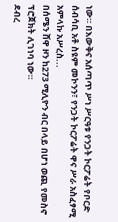ነው። በእውቅና አሰጣጥ ሥነ ሥርዓቱ የንጋት ኮርፖሬት የቦርድ ሰብሳቢ አቶ ስዩም መኮንን፣ የንጋት ኮርፖሬት ዋና ሥራ አስፈፃሚ አምላኩ አሥረስ...
በሰሜን ሸዋ ዞን ከ273 ሚሊዮን ብር በላይ በሆነ ወጪ የመስኖ ፕሮጀክት ሊገነባ ነው።
ደብረ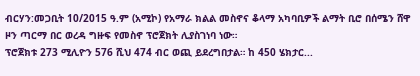ብርሃን:መጋቢት 10/2015 ዓ.ም (አሚኮ) የአማራ ክልል መስኖና ቆላማ አካባቢዎች ልማት ቢሮ በሰሜን ሸዋ ዞን ጣርማ በር ወረዳ ግዙፍ የመስኖ ፕሮጀክት ሊያስገነባ ነው።
ፕሮጀክቱ 273 ሚሊዮን 576 ሺህ 474 ብር ወጪ ይደረግበታል። ከ 450 ሄክታር...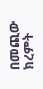በመጪው ክረምት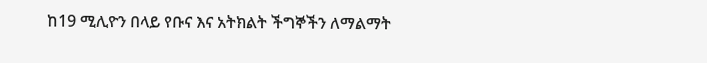ከ19 ሚሊዮን በላይ የቡና እና አትክልት ችግኞችን ለማልማት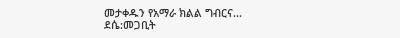መታቀዱን የአማራ ክልል ግብርና...
ደሴ:መጋቢት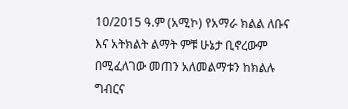10/2015 ዓ.ም (አሚኮ) የአማራ ክልል ለቡና እና አትክልት ልማት ምቹ ሁኔታ ቢኖረውም በሚፈለገው መጠን አለመልማቱን ከክልሉ ግብርና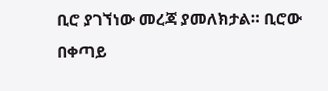ቢሮ ያገኘነው መረጃ ያመለክታል። ቢሮው በቀጣይ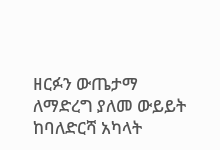ዘርፉን ውጤታማ ለማድረግ ያለመ ውይይት ከባለድርሻ አካላት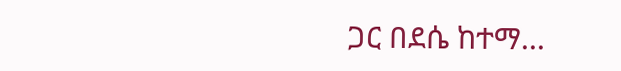ጋር በደሴ ከተማ...